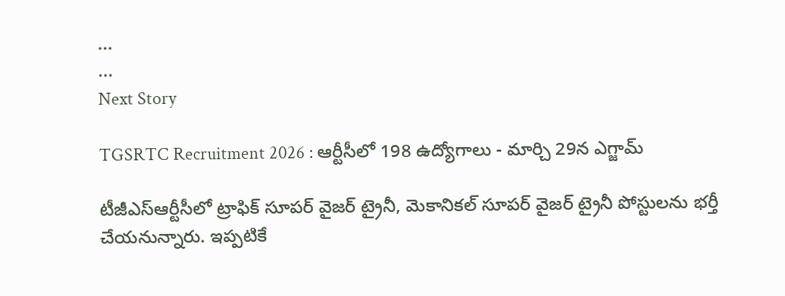...
...
Next Story

TGSRTC Recruitment 2026 : ఆర్టీసీలో 198 ఉద్యోగాలు - మార్చి 29న ఎగ్జామ్

టీజీఎస్ఆర్టీసీలో ట్రాఫిక్ సూపర్ వైజర్ ట్రైనీ, మెకానికల్ సూపర్ వైజర్ ట్రైనీ పోస్టులను భర్తీ చేయనున్నారు. ఇప్పటికే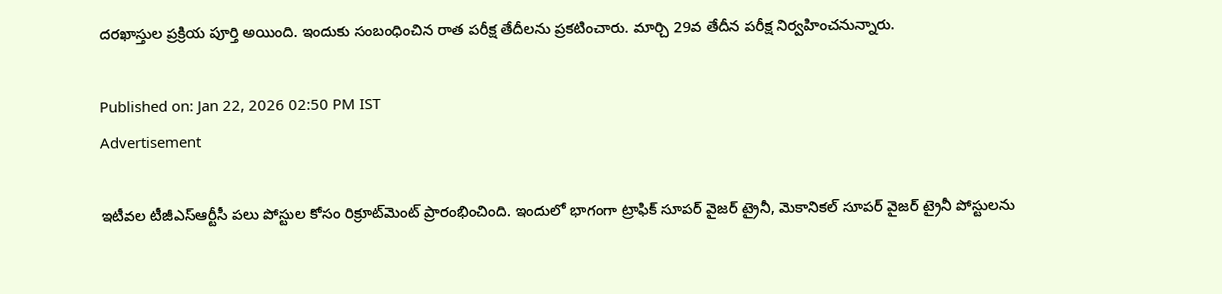దరఖాస్తుల ప్రక్రియ పూర్తి అయింది. ఇందుకు సంబంధించిన రాత పరీక్ష తేదీలను ప్రకటించారు. మార్చి 29వ తేదీన పరీక్ష నిర్వహించనున్నారు.

Published on: Jan 22, 2026 02:50 PM IST
Advertisement

ఇటీవల టీజీఎస్ఆర్టీసీ పలు పోస్టుల కోసం రిక్రూట్‌మెంట్ ప్రారంభించింది. ఇందులో భాగంగా ట్రాఫిక్ సూపర్ వైజర్ ట్రైనీ, మెకానికల్ సూపర్ వైజర్ ట్రైనీ పోస్టులను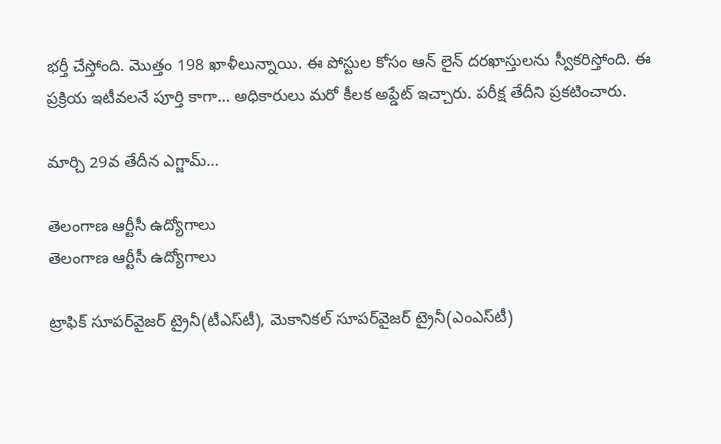భర్తీ చేస్తోంది. మొత్తం 198 ఖాళీలున్నాయి. ఈ పోస్టుల కోసం ఆన్ లైన్ దరఖాస్తులను స్వీకరిస్తోంది. ఈ ప్రక్రియ ఇటీవలనే పూర్తి కాగా… అధికారులు మరో కీలక అప్డేట్ ఇచ్చారు. పరీక్ష తేదీని ప్రకటించారు.

మార్చి 29వ తేదీన ఎగ్జామ్…

తెలంగాణ ఆర్టీసీ ఉద్యోగాలు
తెలంగాణ ఆర్టీసీ ఉద్యోగాలు

ట్రాఫిక్‌ సూపర్‌వైజర్‌ ట్రైనీ(టీఎస్‌టీ), మెకానికల్‌ సూపర్‌వైజర్‌ ట్రైనీ(ఎంఎస్‌టీ)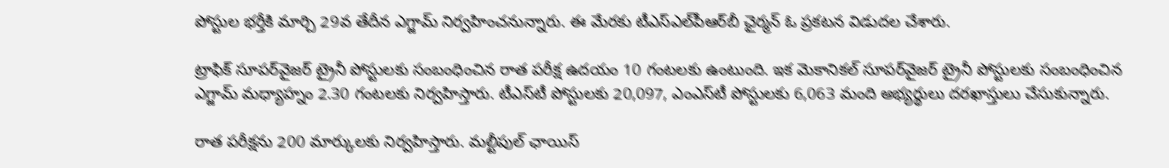పోస్టుల భర్తీకి మార్చి 29వ తేదీన ఎగ్జామ్ నిర్వహించనున్నారు. ఈ మేరకు టీఎస్‌ఎల్‌పీఆర్‌బీ ఛైర్మన్ ఓ ప్రకటన విడుదల చేశారు.

ట్రాఫిక్‌ సూపర్‌వైజర్‌ ట్రైనీ పోస్టులకు సంబంధించిన రాత పరీక్ష ఉదయం 10 గంటలకు ఉంటుంది. ఇక మెకానికల్‌ సూపర్‌వైజర్‌ ట్రైనీ పోస్టులకు సంబంధించిన ఎగ్జామ్ మధ్యాహ్నం 2.30 గంటలకు నిర్వహిస్తారు. టీఎస్‌టీ పోస్టులకు 20,097, ఎంఎస్‌టీ పోస్టులకు 6,063 మంది అభ్యర్థులు దరఖాస్తులు చేసుకున్నారు.

రాత పరీక్షను 200 మార్కులకు నిర్వహిస్తారు. మల్టీపుల్ ఛాయిస్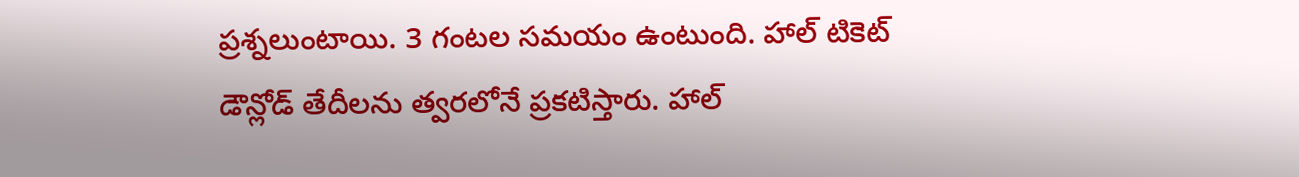ప్రశ్నలుంటాయి. 3 గంటల సమయం ఉంటుంది. హాల్ టికెట్ డౌన్లోడ్ తేదీలను త్వరలోనే ప్రకటిస్తారు. హాల్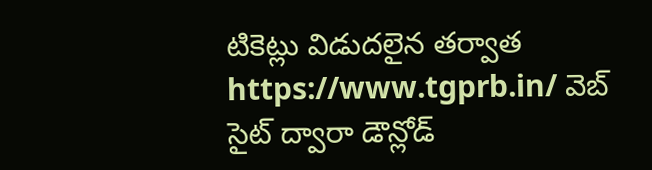టికెట్లు విడుదలైన తర్వాత https://www.tgprb.in/ వెబ్ సైట్ ద్వారా డౌన్లోడ్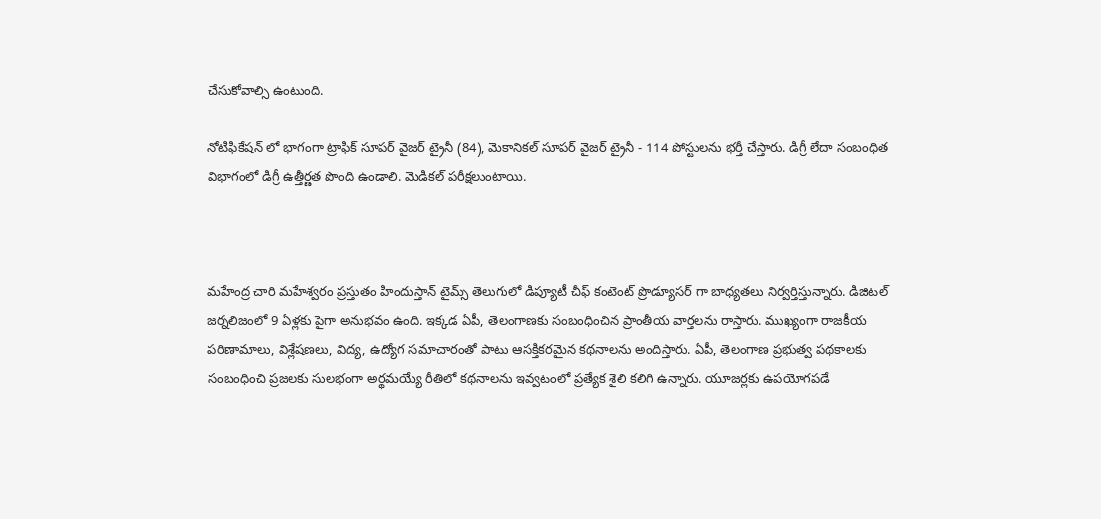చేసుకోవాల్సి ఉంటుంది.

నోటిఫికేషన్ లో భాగంగా ట్రాఫిక్ సూపర్ వైజర్ ట్రైనీ (84), మెకానికల్ సూపర్ వైజర్ ట్రైనీ - 114 పోస్టులను భర్తీ చేస్తారు. డిగ్రీ లేదా సంబంధిత విభాగంలో డిగ్రీ ఉత్తీర్ణత పొంది ఉండాలి. మెడికల్ పరీక్షలుంటాయి.



మహేంద్ర చారి మహేశ్వరం ప్రస్తుతం హిందుస్తాన్ టైమ్స్ తెలుగులో డిప్యూటీ చీఫ్ కంటెంట్ ప్రొడ్యూసర్ గా బాధ్యతలు నిర్వర్తిస్తున్నారు. డిజిటల్ జర్నలిజంలో 9 ఏళ్లకు పైగా అనుభవం ఉంది. ఇక్కడ ఏపీ, తెలంగాణకు సంబంధించిన ప్రాంతీయ వార్తలను రాస్తారు. ముఖ్యంగా రాజకీయ పరిణామాలు, విశ్లేషణలు, విద్య, ఉద్యోగ సమాచారంతో పాటు ఆసక్తికరమైన కథనాలను అందిస్తారు. ఏపీ, తెలంగాణ ప్రభుత్వ పథకాలకు సంబంధించి ప్రజలకు సులభంగా అర్థమయ్యే రీతిలో కథనాలను ఇవ్వటంలో ప్రత్యేక శైలి కలిగి ఉన్నారు. యూజర్లకు ఉపయోగపడే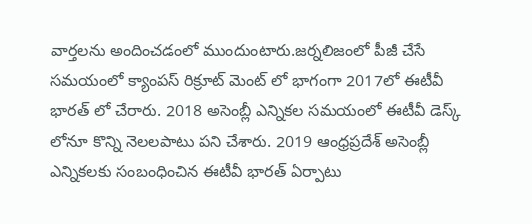వార్తలను అందించడంలో ముందుంటారు.జర్నలిజంలో పీజీ చేసే సమయంలో క్యాంపస్ రిక్రూట్ మెంట్ లో భాగంగా 2017లో ఈటీవీ భారత్ లో చేరారు. 2018 అసెంబ్లీ ఎన్నికల సమయంలో ఈటీవీ డెస్క్ లోనూ కొన్ని నెలలపాటు పని చేశారు. 2019 ఆంధ్రప్రదేశ్ అసెంబ్లీ ఎన్నికలకు సంబంధించిన ఈటీవీ భారత్ ఏర్పాటు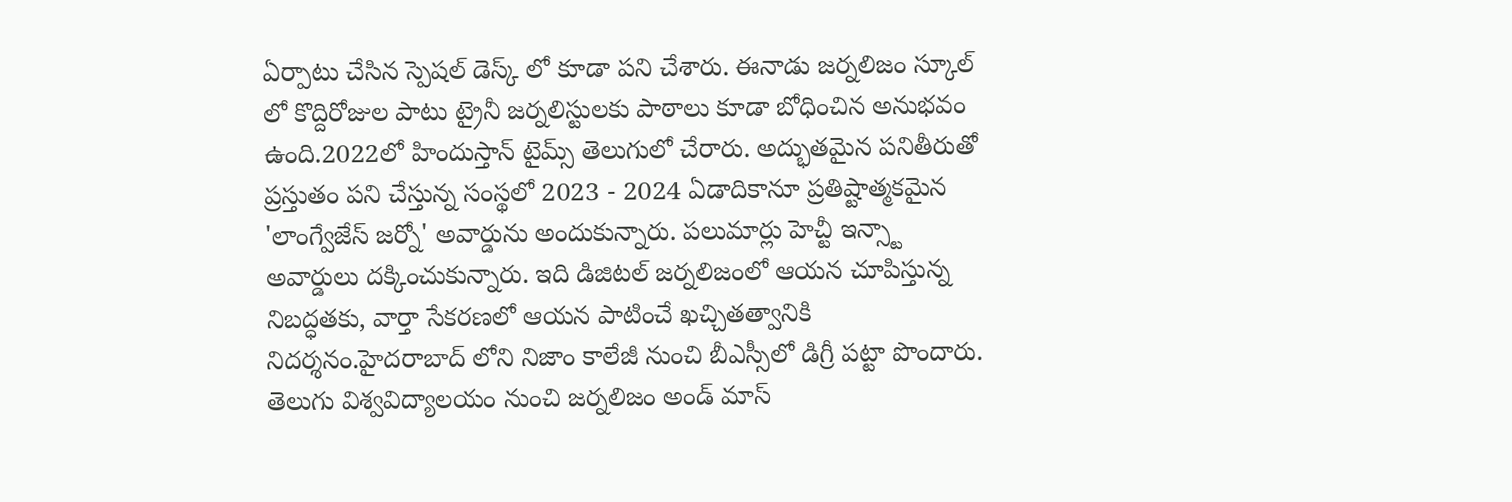ఏర్పాటు చేసిన స్పెషల్ డెస్క్ లో కూడా పని చేశారు. ఈనాడు జర్నలిజం స్కూల్ లో కొద్దిరోజుల పాటు ట్రైనీ జర్నలిస్టులకు పాఠాలు కూడా బోధించిన అనుభవం ఉంది.2022లో హిందుస్తాన్ టైమ్స్ తెలుగులో చేరారు. అద్భుతమైన పనితీరుతో ప్రస్తుతం పని చేస్తున్న సంస్థలో 2023 - 2024 ఏడాదికానూ ప్రతిష్టాత్మకమైన 'లాంగ్వేజేస్ జర్నో' అవార్డును అందుకున్నారు. పలుమార్లు హెచ్టీ ఇన్స్టా అవార్డులు దక్కించుకున్నారు. ఇది డిజిటల్ జర్నలిజంలో ఆయన చూపిస్తున్న నిబద్ధతకు, వార్తా సేకరణలో ఆయన పాటించే ఖచ్చితత్వానికి నిదర్శనం.హైదరాబాద్ లోని నిజాం కాలేజీ నుంచి బీఎస్సీలో డిగ్రీ పట్టా పొందారు. తెలుగు విశ్వవిద్యాలయం నుంచి జర్నలిజం అండ్ మాస్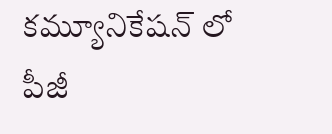కమ్యూనికేషన్ లో పీజీ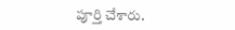పూర్తి చేశారు.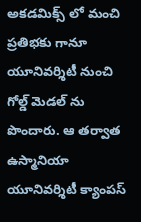అకడమిక్స్ లో మంచి ప్రతిభకు గానూ యూనివర్శిటీ నుంచి గోల్డ్ మెడల్ ను పొందారు. ఆ తర్వాత ఉస్మానియా యూనివర్శిటీ క్యాంపస్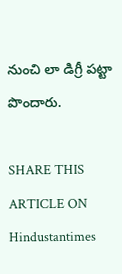నుంచి లా డిగ్రీ పట్టా పొందారు.

SHARE THIS ARTICLE ON
Hindustantimes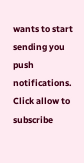wants to start sending you push notifications. Click allow to subscribe